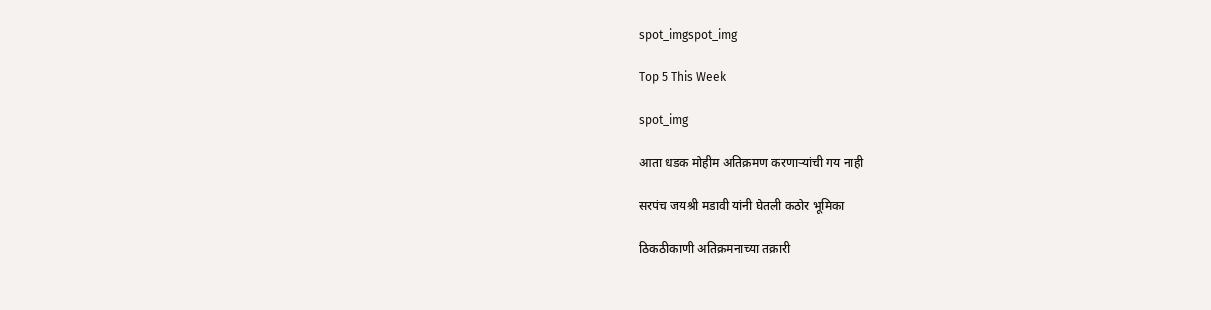spot_imgspot_img

Top 5 This Week

spot_img

आता धडक मोहीम अतिक्रमण करणाऱ्यांची गय नाही

सरपंच जयश्री मडावी यांनी घेतली कठोर भूमिका

ठिकठीकाणी अतिक्रमनाच्या तक्रारी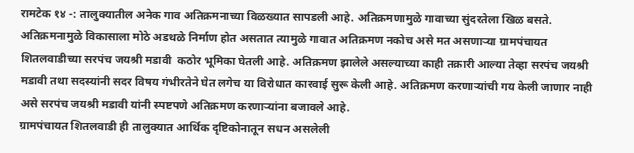रामटेक १४ -: तालुक्यातील अनेक गाव अतिक्रमनाच्या विळख्यात सापडली आहे. अतिक्रमणामुळे गावाच्या सुंदरतेला खिळ बसते. अतिक्रमनामुळे विकासाला मोठे अडथळे निर्माण होत असतात त्यामुळे गावात अतिक्रमण नकोच असे मत असणाऱ्या ग्रामपंचायत शितलवाडीच्या सरपंच जयश्री मडावी  कठोर भूमिका घेतली आहे. अतिक्रमण झालेले असल्याच्या काही तक्रारी आल्या तेव्हा सरपंच जयश्री मडावी तथा सदस्यांनी सदर विषय गंभीरतेने घेत लगेच या विरोधात कारवाई सुरू केली आहे. अतिक्रमण करणाऱ्यांची गय केली जाणार नाही असे सरपंच जयश्री मडावी यांनी स्पष्टपणे अतिक्रमण करणाऱ्यांना बजावले आहे.
ग्रामपंचायत शितलवाडी ही तालुक्यात आर्थिक दृष्टिकोनातून सधन असलेली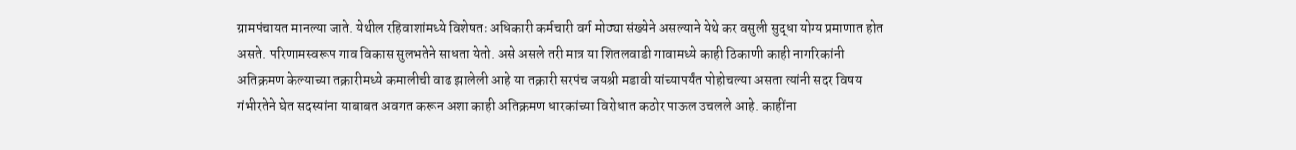ग्रामपंचायत मानल्या जाते. येथील रहिवाशांमध्ये विशेषतः अधिकारी कर्मचारी वर्ग मोठ्या संख्येने असल्याने येथे कर वसुली सुद्धा योग्य प्रमाणात होत असते. परिणामस्वरूप गाव विकास सुलभतेने साधता येतो. असे असले तरी मात्र या शितलवाडी गावामध्ये काही ठिकाणी काही नागरिकांनी अतिक्रमण केल्याच्या तक्रारीमध्ये कमालीची वाढ झालेली आहे या तक्रारी सरपंच जयश्री मडावी यांच्यापर्यंत पोहोचल्या असता त्यांनी सदर विषय गंभीरतेने घेत सदस्यांना याबाबत अवगत करून अशा काही अतिक्रमण धारकांच्या विरोधात कठोर पाऊल उचलले आहे. काहींना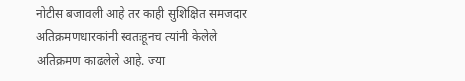नोटीस बजावली आहे तर काही सुशिक्षित समजदार अतिक्रमणधारकांनी स्वतःहूनच त्यांनी केलेले अतिक्रमण काढलेले आहे. ज्या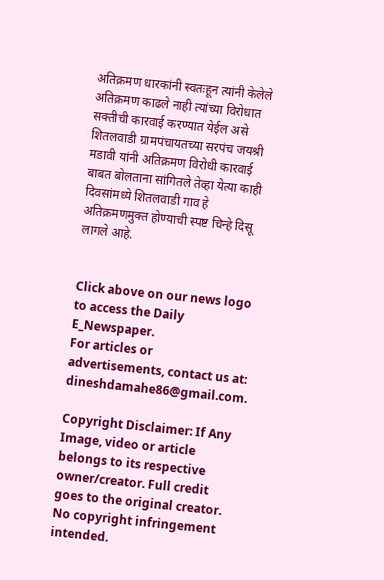अतिक्रमण धारकांनी स्वतःहून त्यांनी केलेले अतिक्रमण काढले नाही त्यांच्या विरोधात सक्तीची कारवाई करण्यात येईल असे शितलवाडी ग्रामपंचायतच्या सरपंच जयश्री मडावी यांनी अतिक्रमण विरोधी कारवाई बाबत बोलताना सांगितले तेव्हा येत्या काही दिवसांमध्ये शितलवाडी गाव हे अतिक्रमणमुक्त होण्याची स्पष्ट चिन्हे दिसू लागले आहे.


Click above on our news logo to access the Daily E_Newspaper.
For articles or advertisements, contact us at: dineshdamahe86@gmail.com.

Copyright Disclaimer: If Any Image, video or article belongs to its respective owner/creator. Full credit goes to the original creator. No copyright infringement intended.